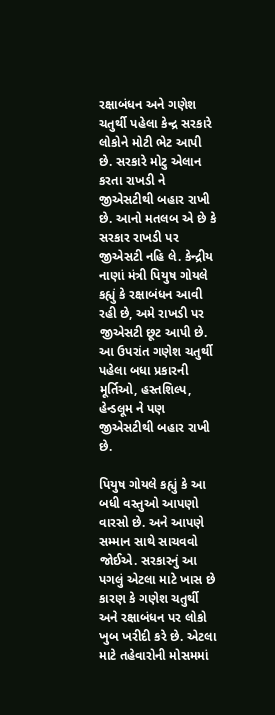રક્ષાબંધન અને ગણેશ ચતુર્થી પહેલા કેન્દ્ર સરકારે લોકોને મોટી ભેટ આપી છે. સરકારે મોટુ એલાન કરતા રાખડી ને જીએસટીથી બહાર રાખી છે. આનો મતલબ એ છે કે સરકાર રાખડી પર જીએસટી નહિ લે. કેન્દ્રીય નાણાં મંત્રી પિયુષ ગોયલે કહ્યું કે રક્ષાબંધન આવી રહી છે, અમે રાખડી પર જીએસટી છૂટ આપી છે. આ ઉપરાંત ગણેશ ચતુર્થી પહેલા બધા પ્રકારની મૂર્તિઓ, હસ્તશિલ્પ, હેન્ડલૂમ ને પણ જીએસટીથી બહાર રાખી છે.

પિયુષ ગોયલે કહ્યું કે આ બધી વસ્તુઓ આપણો વારસો છે. અને આપણે સમ્માન સાથે સાચવવો જોઈએ. સરકારનું આ પગલું એટલા માટે ખાસ છે કારણ કે ગણેશ ચતુર્થી અને રક્ષાબંધન પર લોકો ખુબ ખરીદી કરે છે. એટલા માટે તહેવારોની મોસમમાં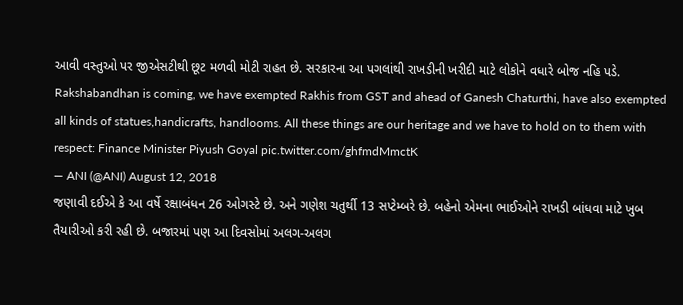આવી વસ્તુઓ પર જીએસટીથી છૂટ મળવી મોટી રાહત છે. સરકારના આ પગલાંથી રાખડીની ખરીદી માટે લોકોને વધારે બોજ નહિ પડે.
Rakshabandhan is coming, we have exempted Rakhis from GST and ahead of Ganesh Chaturthi, have also exempted all kinds of statues,handicrafts, handlooms. All these things are our heritage and we have to hold on to them with respect: Finance Minister Piyush Goyal pic.twitter.com/ghfmdMmctK
— ANI (@ANI) August 12, 2018
જણાવી દઈએ કે આ વર્ષે રક્ષાબંધન 26 ઓગસ્ટે છે. અને ગણેશ ચતુર્થી 13 સપ્ટેમ્બરે છે. બહેનો એમના ભાઈઓને રાખડી બાંધવા માટે ખુબ તૈયારીઓ કરી રહી છે. બજારમાં પણ આ દિવસોમાં અલગ-અલગ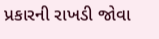પ્રકારની રાખડી જોવા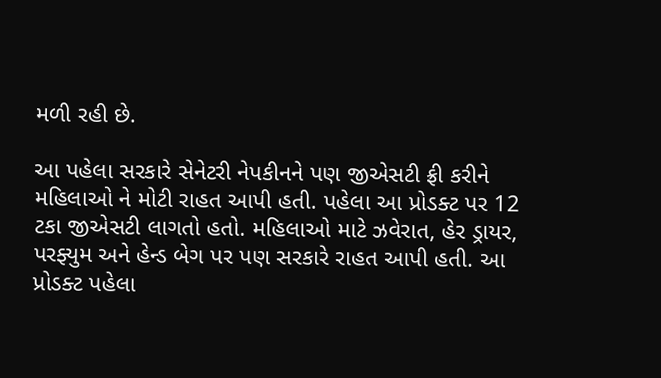મળી રહી છે.

આ પહેલા સરકારે સેનેટરી નેપકીનને પણ જીએસટી ફ્રી કરીને મહિલાઓ ને મોટી રાહત આપી હતી. પહેલા આ પ્રોડક્ટ પર 12 ટકા જીએસટી લાગતો હતો. મહિલાઓ માટે ઝવેરાત, હેર ડ્રાયર, પરફ્યુમ અને હેન્ડ બેગ પર પણ સરકારે રાહત આપી હતી. આ પ્રોડક્ટ પહેલા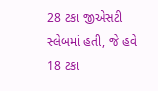28 ટકા જીએસટી સ્લેબમાં હતી, જે હવે 18 ટકા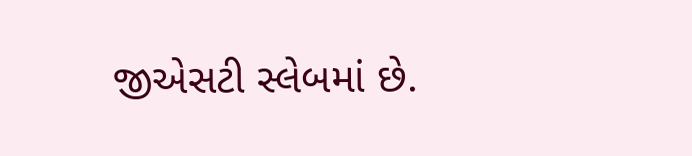જીએસટી સ્લેબમાં છે.